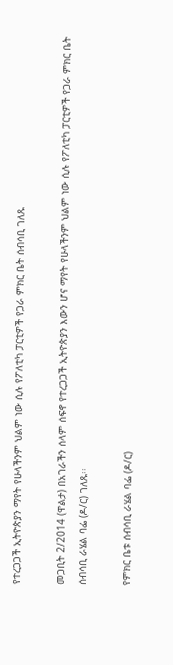የተረጋጋች ኢትዮጵያን ማየት የሁላችንም ህልም ነው ሲሉ የፖለቲካ ፓርቲዎች የጋራ ምክር ቤት ሰብሳቢ ገለጹ

መጋቢት 2/2014 (ዋልታ) በአገራችን ሰላም ሰፍኖ የተረጋጋች ኢትዮጵያን እውን ሆና ማየት የሁላችንም ህልም ነው ሲሉ የፖለቲካ ፓርቲዎች የጋራ ምክር ቤት ሰብሳቢ ራሄል ባፌ (ዶ/ር) ገለጹ፡፡

የምክር ቤቱ ሰብሳቢ ራሄል ባፌ (ዶ/ር)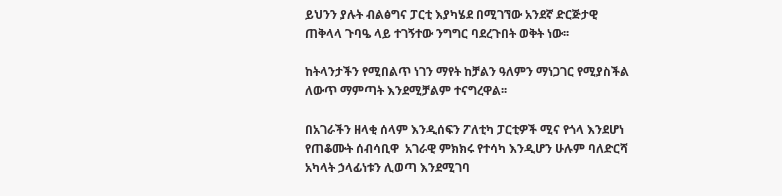ይህንን ያሉት ብልፅግና ፓርቲ እያካሄደ በሚገኘው አንደኛ ድርጅታዊ ጠቅላላ ጉባዔ ላይ ተገኝተው ንግግር ባደረጉበት ወቅት ነው፡፡

ከትላንታችን የሚበልጥ ነገን ማየት ከቻልን ዓለምን ማነጋገር የሚያስችል ለውጥ ማምጣት እንደሚቻልም ተናግረዋል፡፡

በአገራችን ዘላቂ ሰላም እንዲሰፍን ፖለቲካ ፓርቲዎች ሚና የጎላ እንደሆነ የጠቆሙት ሰብሳቢዋ  አገራዊ ምክክሩ የተሳካ እንዲሆን ሁሉም ባለድርሻ አካላት ኃላፊነቱን ሊወጣ እንደሚገባ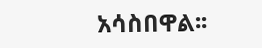አሳስበዋል፡፡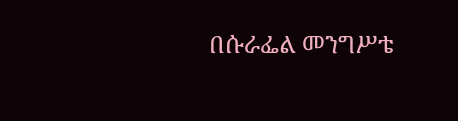በሱራፌል መንግሥቴ